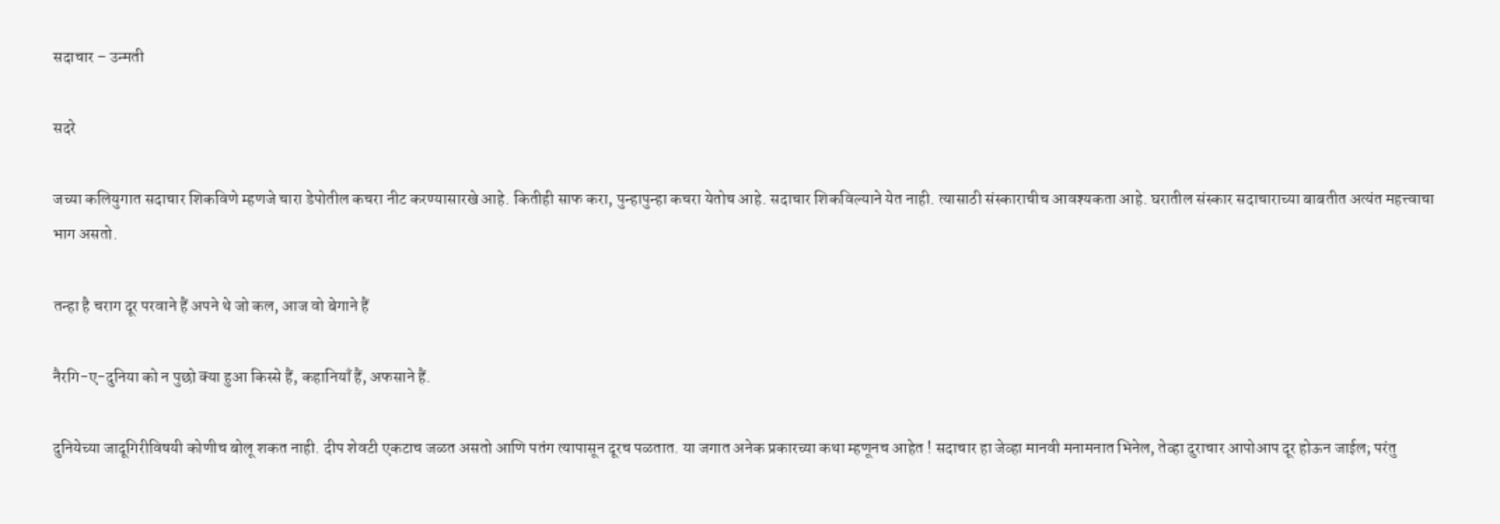सदाचार – उन्मती

सदरे

जच्या कलियुगात सदाचार शिकविणे म्हणजे चारा डेपोतील कचरा नीट करण्यासारखे आहे. कितीही साफ करा, पुन्हापुन्हा कचरा येतोच आहे. सदाचार शिकविल्याने येत नाही. त्यासाठी संस्काराचीच आवश्यकता आहे. घरातील संस्कार सदाचाराच्या बाबतीत अत्यंत महत्त्वाचा भाग असतो.

तन्हा है चराग दूर परवाने हैं अपने थे जो कल, आज वो बेगाने हैं

नैरगि-ए-दुनिया को न पुछो क्या हुआ किस्से हैं, कहानियाँ हैं, अफसाने हैं.

दुनियेच्या जादूगिरीविषयी कोणीच बोलू शकत नाही. दीप शेवटी एकटाच जळत असतो आणि पतंग त्यापासून दूरच पळतात. या जगात अनेक प्रकारच्या कथा म्हणूनच आहेत ! सदाचार हा जेव्हा मानवी मनामनात भिनेल, तेव्हा दुराचार आपोआप दूर होऊन जाईल; परंतु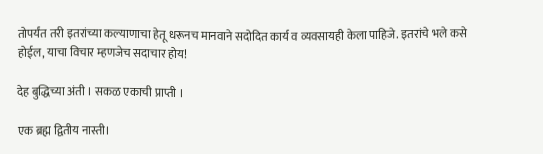तोपर्यंत तरी इतरांच्या कल्याणाचा हेतू धरूनच मानवाने सदोदित कार्य व व्यवसायही केला पाहिजे. इतरांचे भले कसे होईल, याचा विचार म्हणजेच सदाचार होय!

देह बुद्धिच्या अंती । सकळ एकाची प्राप्ती ।

एक ब्रह्म द्वितीय नास्ती।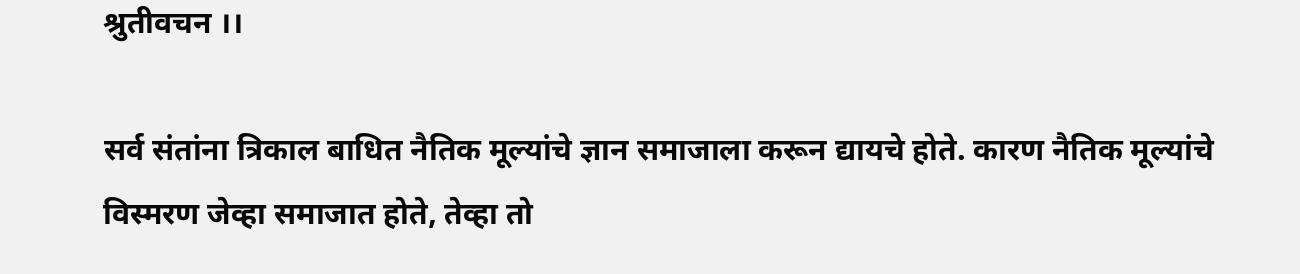श्रुतीवचन ।।

सर्व संतांना त्रिकाल बाधित नैतिक मूल्यांचे ज्ञान समाजाला करून द्यायचे होते. कारण नैतिक मूल्यांचे विस्मरण जेव्हा समाजात होते, तेव्हा तो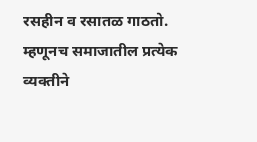रसहीन व रसातळ गाठतो. म्हणूनच समाजातील प्रत्येक व्यक्तीने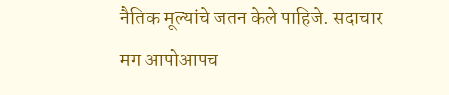नैतिक मूल्यांचे जतन केले पाहिजे. सदाचार मग आपोआपच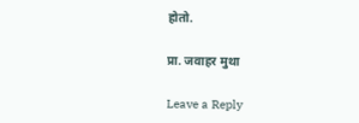होतो.

प्रा. जवाहर मुथा

Leave a Reply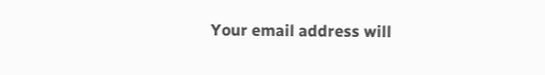Your email address will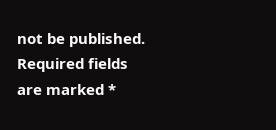not be published. Required fields are marked *